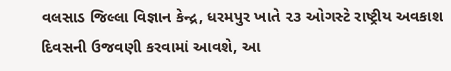વલસાડ જિલ્લા વિજ્ઞાન કેન્દ્ર, ધરમપુર ખાતે ૨૩ ઓગસ્ટે રાષ્ટ્રીય અવકાશ દિવસની ઉજવણી કરવામાં આવશે, આ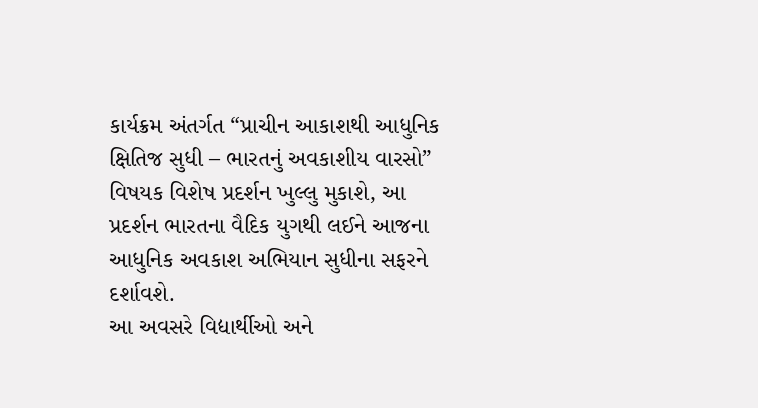કાર્યક્રમ અંતર્ગત “પ્રાચીન આકાશથી આધુનિક ક્ષિતિજ સુધી – ભારતનું અવકાશીય વારસો” વિષયક વિશેષ પ્રદર્શન ખુલ્લુ મુકાશે, આ પ્રદર્શન ભારતના વૈદિક યુગથી લઈને આજના આધુનિક અવકાશ અભિયાન સુધીના સફરને દર્શાવશે.
આ અવસરે વિદ્યાર્થીઓ અને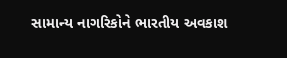સામાન્ય નાગરિકોને ભારતીય અવકાશ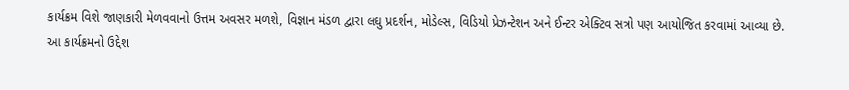કાર્યક્રમ વિશે જાણકારી મેળવવાનો ઉત્તમ અવસર મળશે, વિજ્ઞાન મંડળ દ્વારા લઘુ પ્રદર્શન, મોડેલ્સ, વિડિયો પ્રેઝન્ટેશન અને ઈન્ટર એક્ટિવ સત્રો પણ આયોજિત કરવામાં આવ્યા છે.
આ કાર્યક્રમનો ઉદ્દેશ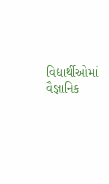વિદ્યાર્થીઓમાં વૈજ્ઞાનિક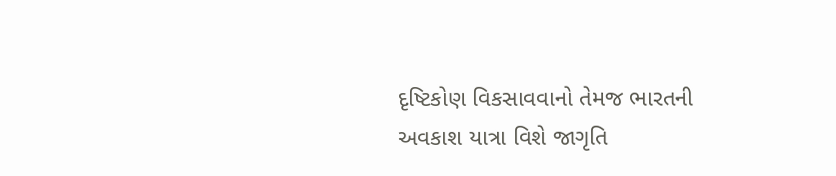દૃષ્ટિકોણ વિકસાવવાનો તેમજ ભારતની અવકાશ યાત્રા વિશે જાગૃતિ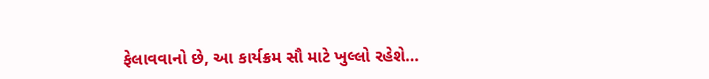ફેલાવવાનો છે, આ કાર્યક્રમ સૌ માટે ખુલ્લો રહેશે…